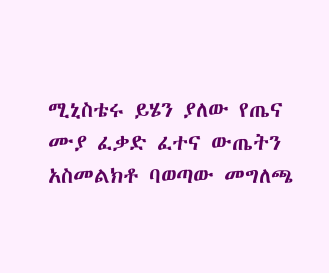ሚኒስቴሩ ይሄን ያለው የጤና ሙያ ፈቃድ ፈተና ውጤትን አስመልክቶ ባወጣው መግለጫ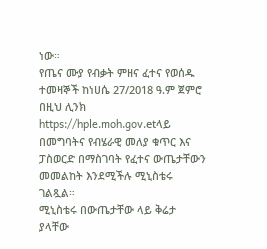ነው።
የጤና ሙያ የብቃት ምዘና ፈተና የወሰዱ ተመዛኞች ከነሀሴ 27/2018 ዓ.ም ጀምሮ በዚህ ሊንክ https://hple.moh.gov.etላይ በመግባትና የብሄራዊ መለያ ቁጥር እና ፓስወርድ በማስገባት የፈተና ውጤታቸውን መመልከት እንደሚችሉ ሚኒስቴሩ ገልጿል።
ሚኒስቴሩ በውጤታቸው ላይ ቅሬታ ያላቸው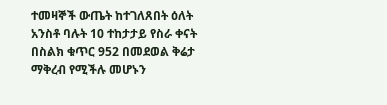ተመዛኞች ውጤት ከተገለጸበት ዕለት አንስቶ ባሉት 10 ተከታታይ የስራ ቀናት በስልክ ቁጥር 952 በመደወል ቅሬታ ማቅረብ የሚችሉ መሆኑን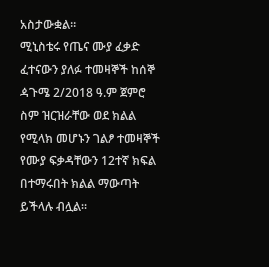አስታውቋል።
ሚኒስቴሩ የጤና ሙያ ፈቃድ ፈተናውን ያለፉ ተመዛኞች ከሰኞ ዻጉሜ 2/2018 ዓ.ም ጀምሮ ስም ዝርዝራቸው ወደ ክልል የሚላክ መሆኑን ገልፆ ተመዛኞች የሙያ ፍቃዳቸውን 12ተኛ ክፍል በተማሩበት ክልል ማውጣት ይችላሉ ብሏል።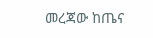መረጃው ከጤና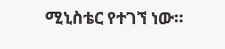ሚኒስቴር የተገኘ ነው።